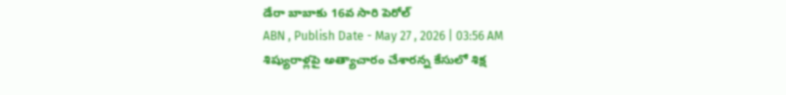డేరా బాబాకు 16వ సారి పెరోల్
ABN , Publish Date - May 27 , 2026 | 03:56 AM
శిష్యురాళ్లపై అత్యాచారం చేశారన్న కేసులో శిక్ష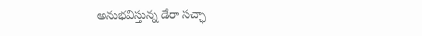అనుభవిస్తున్న డేరా సచ్ఛా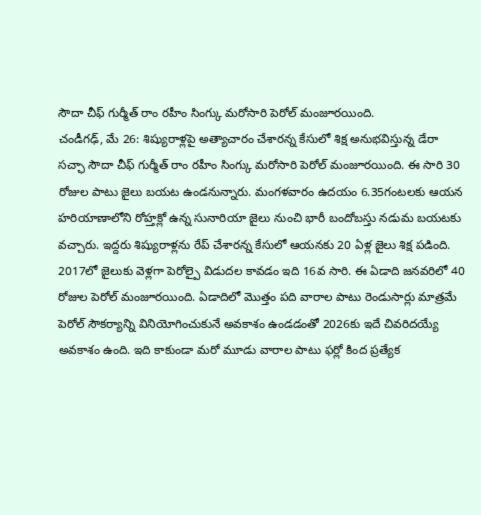సౌదా చీఫ్ గుర్మీత్ రాం రహీం సింగ్కు మరోసారి పెరోల్ మంజూరయింది.
చండీగఢ్, మే 26: శిష్యురాళ్లపై అత్యాచారం చేశారన్న కేసులో శిక్ష అనుభవిస్తున్న డేరా సచ్ఛా సౌదా చీఫ్ గుర్మీత్ రాం రహీం సింగ్కు మరోసారి పెరోల్ మంజూరయింది. ఈ సారి 30 రోజుల పాటు జైలు బయట ఉండనున్నారు. మంగళవారం ఉదయం 6.35గంటలకు ఆయన హరియాణాలోని రోహ్తక్లో ఉన్న సునారియా జైలు నుంచి భారీ బందోబస్తు నడుమ బయటకు వచ్చారు. ఇద్దరు శిష్యురాళ్లను రేప్ చేశారన్న కేసులో ఆయనకు 20 ఏళ్ల జైలు శిక్ష పడింది. 2017లో జైలుకు వెళ్లగా పెరోల్పై విడుదల కావడం ఇది 16వ సారి. ఈ ఏడాది జనవరిలో 40 రోజుల పెరోల్ మంజూరయింది. ఏడాదిలో మొత్తం పది వారాల పాటు రెండుసార్లు మాత్రమే పెరోల్ సౌకర్యాన్ని వినియోగించుకునే అవకాశం ఉండడంతో 2026కు ఇదే చివరిదయ్యే అవకాశం ఉంది. ఇది కాకుండా మరో మూడు వారాల పాటు ఫర్లో కింద ప్రత్యేక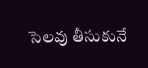సెలవు తీసుకునే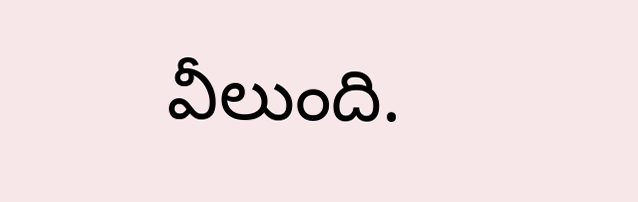వీలుంది.